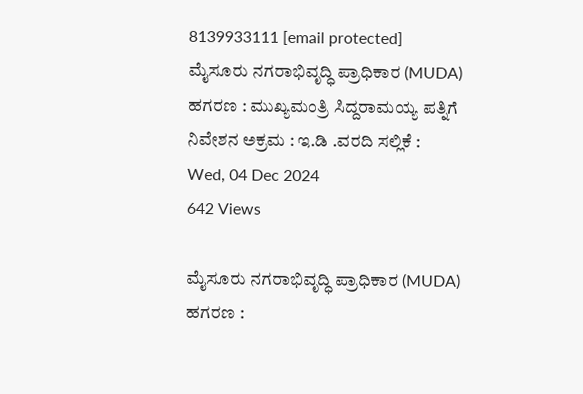8139933111 [email protected]
ಮೈಸೂರು ನಗರಾಭಿವೃದ್ಧಿ ಪ್ರಾಧಿಕಾರ (MUDA) ಹಗರಣ : ಮುಖ್ಯಮಂತ್ರಿ ಸಿದ್ದರಾಮಯ್ಯ ಪತ್ನಿಗೆ ನಿವೇಶನ ಅಕ್ರಮ : ಇ.ಡಿ .ವರದಿ ಸಲ್ಲಿಕೆ :
Wed, 04 Dec 2024
642 Views

ಮೈಸೂರು ನಗರಾಭಿವೃದ್ಧಿ ಪ್ರಾಧಿಕಾರ (MUDA) ಹಗರಣ :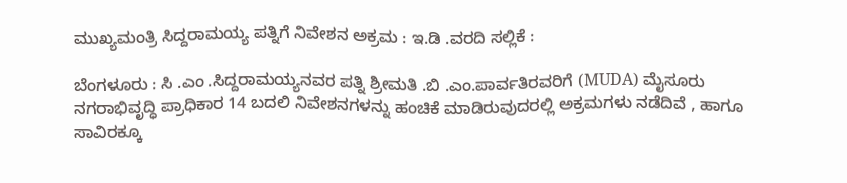ಮುಖ್ಯಮಂತ್ರಿ ಸಿದ್ದರಾಮಯ್ಯ ಪತ್ನಿಗೆ ನಿವೇಶನ ಅಕ್ರಮ : ಇ.ಡಿ .ವರದಿ ಸಲ್ಲಿಕೆ :

ಬೆಂಗಳೂರು : ಸಿ .ಎಂ .ಸಿದ್ದರಾಮಯ್ಯನವರ ಪತ್ನಿ ಶ್ರೀಮತಿ .ಬಿ .ಎಂ.ಪಾರ್ವತಿರವರಿಗೆ (MUDA) ಮೈಸೂರು ನಗರಾಭಿವೃದ್ಧಿ ಪ್ರಾಧಿಕಾರ 14 ಬದಲಿ ನಿವೇಶನಗಳನ್ನು ಹಂಚಿಕೆ ಮಾಡಿರುವುದರಲ್ಲಿ ಅಕ್ರಮಗಳು ನಡೆದಿವೆ , ಹಾಗೂ ಸಾವಿರಕ್ಕೂ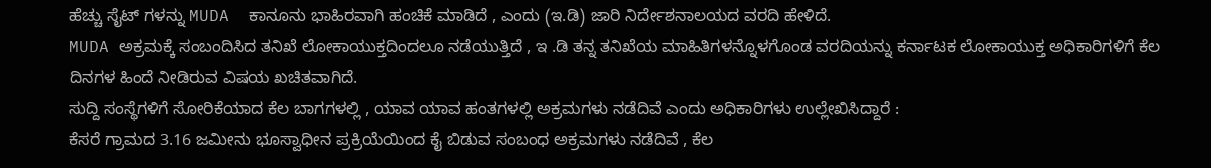ಹೆಚ್ಚು ಸೈಟ್ ಗಳನ್ನು MUDA  ಕಾನೂನು ಭಾಹಿರವಾಗಿ ಹಂಚಿಕೆ ಮಾಡಿದೆ , ಎಂದು (ಇ.ಡಿ) ಜಾರಿ ನಿರ್ದೇಶನಾಲಯದ ವರದಿ ಹೇಳಿದೆ.
MUDA ಅಕ್ರಮಕ್ಕೆ ಸಂಬಂದಿಸಿದ ತನಿಖೆ ಲೋಕಾಯುಕ್ತದಿಂದಲೂ ನಡೆಯುತ್ತಿದೆ , ಇ .ಡಿ ತನ್ನ ತನಿಖೆಯ ಮಾಹಿತಿಗಳನ್ನೊಳಗೊಂಡ ವರದಿಯನ್ನು ಕರ್ನಾಟಕ ಲೋಕಾಯುಕ್ತ ಅಧಿಕಾರಿಗಳಿಗೆ ಕೆಲ ದಿನಗಳ ಹಿಂದೆ ನೀಡಿರುವ ವಿಷಯ ಖಚಿತವಾಗಿದೆ.
ಸುದ್ದಿ ಸಂಸ್ಥೆಗಳಿಗೆ ಸೋರಿಕೆಯಾದ ಕೆಲ ಬಾಗಗಳಲ್ಲಿ , ಯಾವ ಯಾವ ಹಂತಗಳಲ್ಲಿ ಅಕ್ರಮಗಳು ನಡೆದಿವೆ ಎಂದು ಅಧಿಕಾರಿಗಳು ಉಲ್ಲೇಖಿಸಿದ್ದಾರೆ :
ಕೆಸರೆ ಗ್ರಾಮದ 3.16 ಜಮೀನು ಭೂಸ್ವಾಧೀನ ಪ್ರಕ್ರಿಯೆಯಿಂದ ಕೈ ಬಿಡುವ ಸಂಬಂಧ ಅಕ್ರಮಗಳು ನಡೆದಿವೆ , ಕೆಲ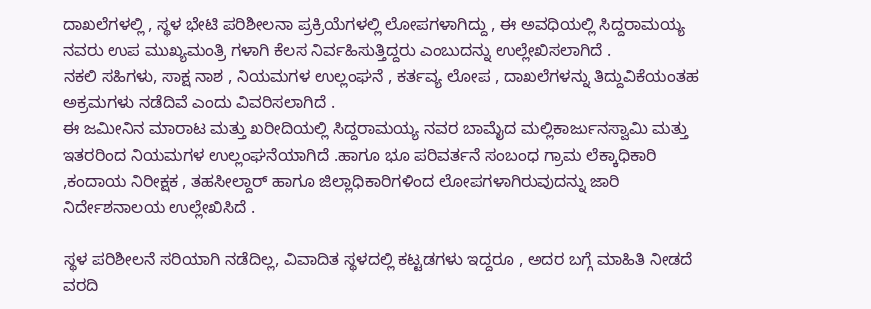ದಾಖಲೆಗಳಲ್ಲಿ , ಸ್ಥಳ ಭೇಟಿ ಪರಿಶೀಲನಾ ಪ್ರಕ್ರಿಯೆಗಳಲ್ಲಿ ಲೋಪಗಳಾಗಿದ್ದು , ಈ ಅವಧಿಯಲ್ಲಿ ಸಿದ್ದರಾಮಯ್ಯ ನವರು ಉಪ ಮುಖ್ಯಮಂತ್ರಿ ಗಳಾಗಿ ಕೆಲಸ ನಿರ್ವಹಿಸುತ್ತಿದ್ದರು ಎಂಬುದನ್ನು ಉಲ್ಲೇಖಿಸಲಾಗಿದೆ .
ನಕಲಿ ಸಹಿಗಳು, ಸಾಕ್ಷ ನಾಶ , ನಿಯಮಗಳ ಉಲ್ಲಂಘನೆ , ಕರ್ತವ್ಯ ಲೋಪ , ದಾಖಲೆಗಳನ್ನು ತಿದ್ದುವಿಕೆಯಂತಹ ಅಕ್ರಮಗಳು ನಡೆದಿವೆ ಎಂದು ವಿವರಿಸಲಾಗಿದೆ .
ಈ ಜಮೀನಿನ ಮಾರಾಟ ಮತ್ತು ಖರೀದಿಯಲ್ಲಿ ಸಿದ್ದರಾಮಯ್ಯ ನವರ ಬಾಮೈದ ಮಲ್ಲಿಕಾರ್ಜುನಸ್ವಾಮಿ ಮತ್ತು ಇತರರಿಂದ ನಿಯಮಗಳ ಉಲ್ಲಂಘನೆಯಾಗಿದೆ .ಹಾಗೂ ಭೂ ಪರಿವರ್ತನೆ ಸಂಬಂಧ ಗ್ರಾಮ ಲೆಕ್ಕಾಧಿಕಾರಿ ,ಕಂದಾಯ ನಿರೀಕ್ಷಕ , ತಹಸೀಲ್ದಾರ್ ಹಾಗೂ ಜಿಲ್ಲಾಧಿಕಾರಿಗಳಿಂದ ಲೋಪಗಳಾಗಿರುವುದನ್ನು ಜಾರಿ ನಿರ್ದೇಶನಾಲಯ ಉಲ್ಲೇಖಿಸಿದೆ .

ಸ್ಥಳ ಪರಿಶೀಲನೆ ಸರಿಯಾಗಿ ನಡೆದಿಲ್ಲ, ವಿವಾದಿತ ಸ್ಥಳದಲ್ಲಿ ಕಟ್ಟಡಗಳು ಇದ್ದರೂ , ಅದರ ಬಗ್ಗೆ ಮಾಹಿತಿ ನೀಡದೆ ವರದಿ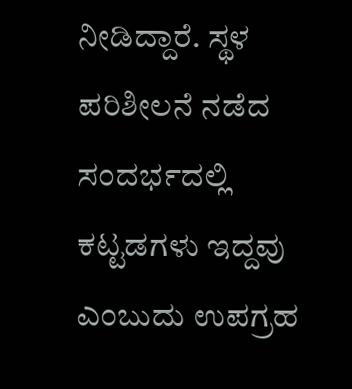ನೀಡಿದ್ದಾರೆ. ಸ್ಥಳ ಪರಿಶೀಲನೆ ನಡೆದ ಸಂದರ್ಭದಲ್ಲಿ ಕಟ್ಟಡಗಳು ಇದ್ದವು ಎಂಬುದು ಉಪಗ್ರಹ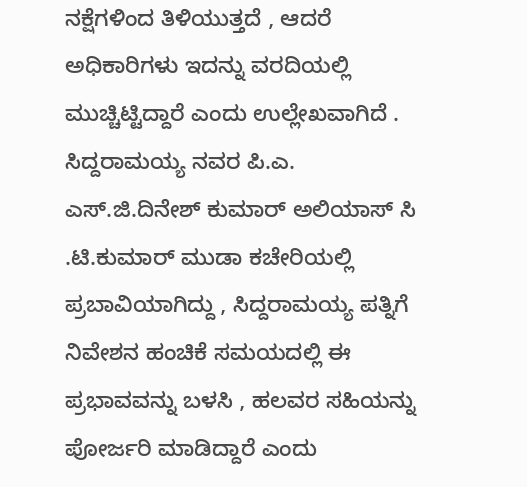ನಕ್ಷೆಗಳಿಂದ ತಿಳಿಯುತ್ತದೆ , ಆದರೆ ಅಧಿಕಾರಿಗಳು ಇದನ್ನು ವರದಿಯಲ್ಲಿ ಮುಚ್ಚಿಟ್ಟಿದ್ದಾರೆ ಎಂದು ಉಲ್ಲೇಖವಾಗಿದೆ .
ಸಿದ್ದರಾಮಯ್ಯ ನವರ ಪಿ.ಎ. ಎಸ್.ಜಿ.ದಿನೇಶ್ ಕುಮಾರ್ ಅಲಿಯಾಸ್ ಸಿ .ಟಿ.ಕುಮಾರ್ ಮುಡಾ ಕಚೇರಿಯಲ್ಲಿ ಪ್ರಬಾವಿಯಾಗಿದ್ದು , ಸಿದ್ದರಾಮಯ್ಯ ಪತ್ನಿಗೆ ನಿವೇಶನ ಹಂಚಿಕೆ ಸಮಯದಲ್ಲಿ ಈ ಪ್ರಭಾವವನ್ನು ಬಳಸಿ , ಹಲವರ ಸಹಿಯನ್ನು ಪೋರ್ಜರಿ ಮಾಡಿದ್ದಾರೆ ಎಂದು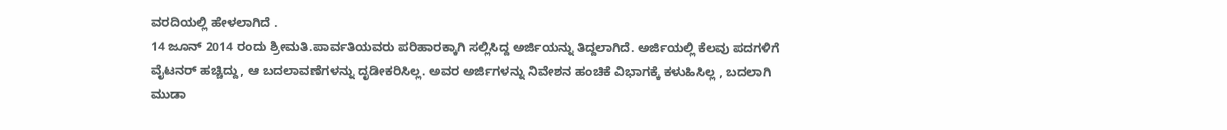ವರದಿಯಲ್ಲಿ ಹೇಳಲಾಗಿದೆ .
14 ಜೂನ್ 2014 ರಂದು ಶ್ರೀಮತಿ.ಪಾರ್ವತಿಯವರು ಪರಿಹಾರಕ್ಕಾಗಿ ಸಲ್ಲಿಸಿದ್ದ ಅರ್ಜಿಯನ್ನು ತಿದ್ದಲಾಗಿದೆ. ಅರ್ಜಿಯಲ್ಲಿ ಕೆಲವು ಪದಗಳಿಗೆ ವೈಟನರ್ ಹಚ್ಚಿದ್ದು, ಆ ಬದಲಾವಣೆಗಳನ್ನು ದೃಡೀಕರಿಸಿಲ್ಲ. ಅವರ ಅರ್ಜಿಗಳನ್ನು ನಿವೇಶನ ಹಂಚಿಕೆ ವಿಭಾಗಕ್ಕೆ ಕಳುಹಿಸಿಲ್ಲ , ಬದಲಾಗಿ ಮುಡಾ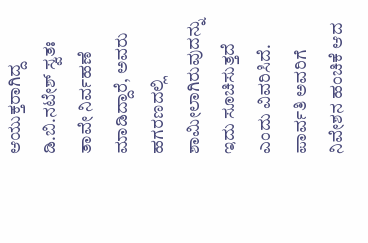ಆಯುಕ್ತರಾಗಿದ್ದ ಡಿ.ಬಿ.ನಟೇಶ್ ಸ್ವತಃ ತಾವೇ ನಿರ್ವಹಣೆ ಮಾಡಿದ್ದಾರೆ, ಅವರು ಹಗರಣದಲ್ಲಿ ಶಾಮೀಲಾಗಿರುವುದನ್ನು ಇದು ಸೂಚಿಸುತ್ತದೆ ಎಂದು ವಿವರಿಸಿದೆ.
ಪಾರ್ವತಿ ಅವರಿಗೆ ನಿವೇಶನ ಹಂಚಿಕೆ ಆದ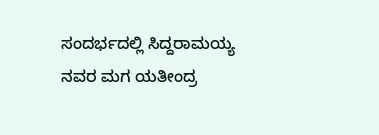ಸಂದರ್ಭದಲ್ಲಿ ಸಿದ್ದರಾಮಯ್ಯ ನವರ ಮಗ ಯತೀಂದ್ರ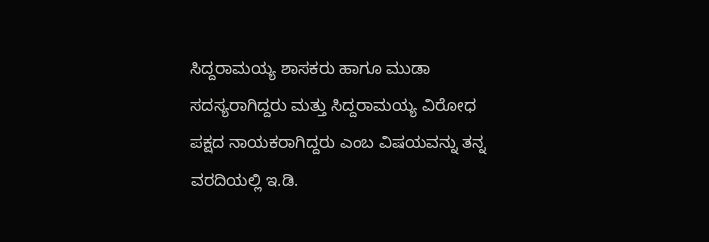ಸಿದ್ದರಾಮಯ್ಯ ಶಾಸಕರು ಹಾಗೂ ಮುಡಾ ಸದಸ್ಯರಾಗಿದ್ದರು ಮತ್ತು ಸಿದ್ದರಾಮಯ್ಯ ವಿರೋಧ ಪಕ್ಷದ ನಾಯಕರಾಗಿದ್ದರು ಎಂಬ ವಿಷಯವನ್ನು ತನ್ನ ವರದಿಯಲ್ಲಿ ಇ.ಡಿ.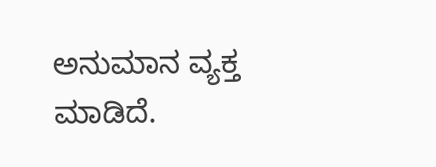ಅನುಮಾನ ವ್ಯಕ್ತ ಮಾಡಿದೆ.